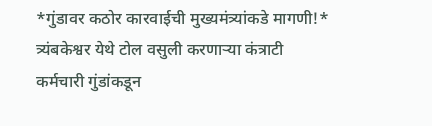*गुंडावर कठोर कारवाईची मुख्यमंत्र्यांकडे मागणी!*
त्र्यंबकेश्वर येथे टोल वसुली करणाऱ्या कंत्राटी कर्मचारी गुंडांकडून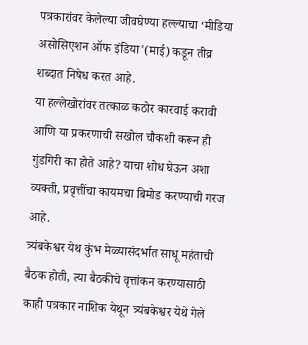पत्रकारांवर केलेल्या जीवघेण्या हल्ल्याचा ‘मीडिया असोसिएशन ऑफ इंडिया'(माई) कडून तीव्र शब्दात निषेध करत आहे.
या हल्लेखोरांवर तत्काळ कठोर कारवाई करावी आणि या प्रकरणाची सखोल चौकशी करून ही गुंडगिरी का होते आहे? याचा शोध घेऊन अशा व्यक्ती, प्रवृत्तींचा कायमचा बिमोड करण्याची गरज आहे.
त्र्यंबकेश्वर येथ कुंभ मेळ्यासंदर्भात साधू महंताची
बैठक होती, त्या बैठकीचे वृत्तांकन करण्यासाठी काही पत्रकार नाशिक येथून त्र्यंबकेश्वर येथे गेले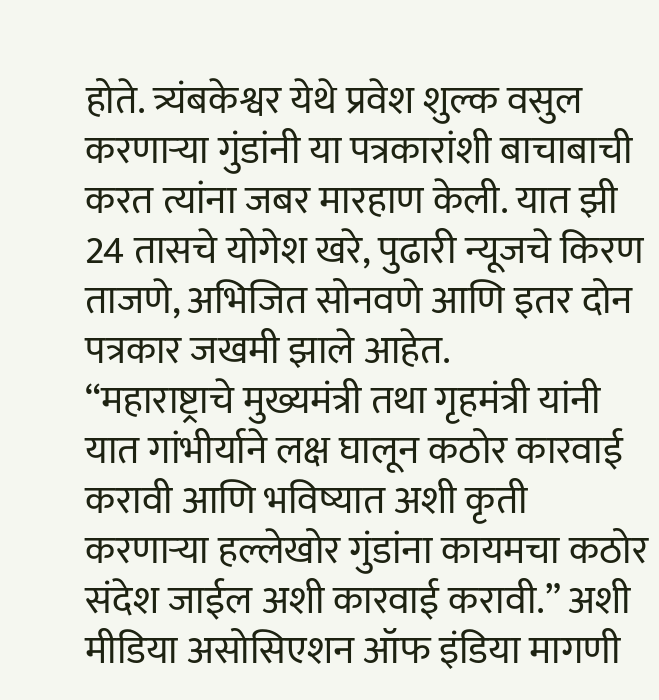होते. त्र्यंबकेश्वर येथे प्रवेश शुल्क वसुल करणाऱ्या गुंडांनी या पत्रकारांशी बाचाबाची करत त्यांना जबर मारहाण केली. यात झी 24 तासचे योगेश खरे, पुढारी न्यूजचे किरण ताजणे, अभिजित सोनवणे आणि इतर दोन पत्रकार जखमी झाले आहेत.
“महाराष्ट्राचे मुख्यमंत्री तथा गृहमंत्री यांनी यात गांभीर्याने लक्ष घालून कठोर कारवाई करावी आणि भविष्यात अशी कृती करणाऱ्या हल्लेखोर गुंडांना कायमचा कठोर संदेश जाईल अशी कारवाई करावी.” अशी मीडिया असोसिएशन ऑफ इंडिया मागणी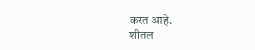करत आहे.
शीतल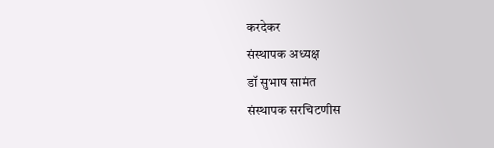करदेकर
संस्थापक अध्यक्ष
डॉ सुभाष सामंत
संस्थापक सरचिटणीस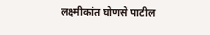लक्ष्मीकांत घोणसे पाटील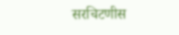सरचिटणीस